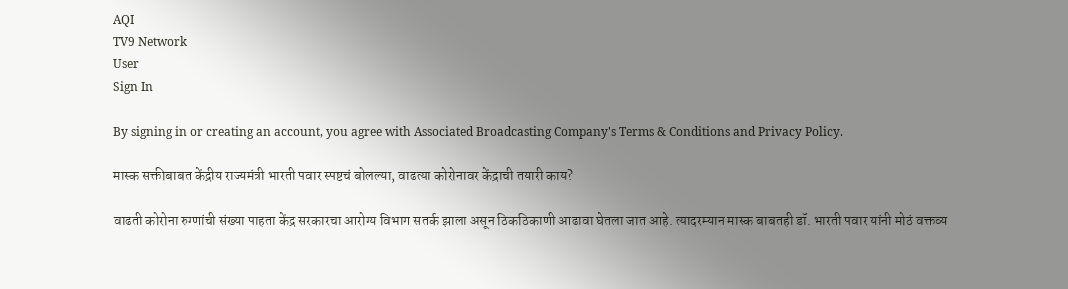AQI
TV9 Network
User
Sign In

By signing in or creating an account, you agree with Associated Broadcasting Company's Terms & Conditions and Privacy Policy.

मास्क सक्तीबाबत केंद्रीय राज्यमंत्री भारती पवार स्पष्टचं बोलल्या, वाढत्या कोरोनावर केंद्राची तयारी काय?

वाढती कोरोना रुग्णांची संख्या पाहता केंद्र सरकारचा आरोग्य विभाग सतर्क झाला असून ठिकठिकाणी आढावा घेतला जात आहे. त्यादरम्यान मास्क बाबतही डॉ. भारती पवार यांनी मोठं वक्तव्य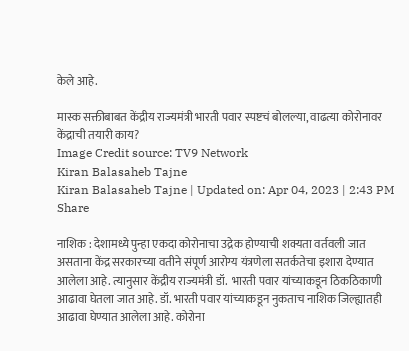केले आहे.

मास्क सक्तीबाबत केंद्रीय राज्यमंत्री भारती पवार स्पष्टचं बोलल्या, वाढत्या कोरोनावर केंद्राची तयारी काय?
Image Credit source: TV9 Network
Kiran Balasaheb Tajne
Kiran Balasaheb Tajne | Updated on: Apr 04, 2023 | 2:43 PM
Share

नाशिक : देशामध्ये पुन्हा एकदा कोरोनाचा उद्रेक होण्याची शक्यता वर्तवली जात असताना केंद्र सरकारच्या वतीने संपूर्ण आरोग्य यंत्रणेला सतर्कतेचा इशारा देण्यात आलेला आहे. त्यानुसार केंद्रीय राज्यमंत्री डॉ.  भारती पवार यांच्याकडून ठिकठिकाणी आढावा घेतला जात आहे. डॉ. भारती पवार यांच्याकडून नुकताच नाशिक जिल्ह्यातही आढावा घेण्यात आलेला आहे. कोरोना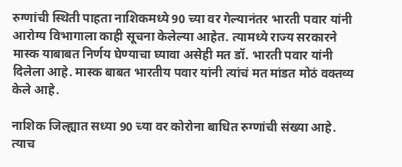रुग्णांची स्थिती पाहता नाशिकमध्ये 90 च्या वर गेल्यानंतर भारती पवार यांनी आरोग्य विभागाला काही सूचना केलेल्या आहेत. त्यामध्ये राज्य सरकारने मास्क याबाबत निर्णय घेण्याचा घ्यावा असेही मत डॉ. भारती पवार यांनी दिलेला आहे. मास्क बाबत भारतीय पवार यांनी त्यांचं मत मांडत मोठं वक्तव्य केले आहे.

नाशिक जिल्ह्यात सध्या 90 च्या वर कोरोना बाधित रुग्णांची संख्या आहे. त्याच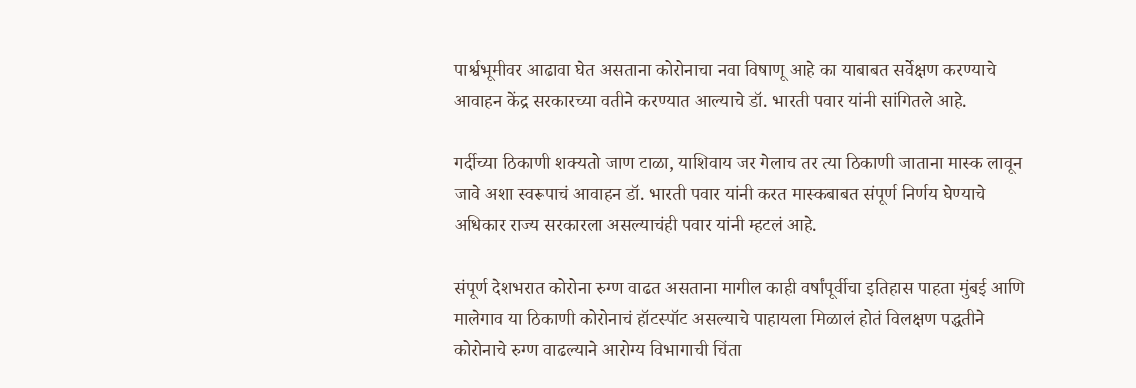पार्श्वभूमीवर आढावा घेत असताना कोरोनाचा नवा विषाणू आहे का याबाबत सर्वेक्षण करण्याचे आवाहन केंद्र सरकारच्या वतीने करण्यात आल्याचे डॉ. भारती पवार यांनी सांगितले आहे.

गर्दीच्या ठिकाणी शक्यतो जाण टाळा, याशिवाय जर गेलाच तर त्या ठिकाणी जाताना मास्क लावून जावे अशा स्वरूपाचं आवाहन डॉ. भारती पवार यांनी करत मास्कबाबत संपूर्ण निर्णय घेण्याचे अधिकार राज्य सरकारला असल्याचंही पवार यांनी म्हटलं आहे.

संपूर्ण देशभरात कोरोना रुग्ण वाढत असताना मागील काही वर्षांपूर्वीचा इतिहास पाहता मुंबई आणि मालेगाव या ठिकाणी कोरोनाचं हॉटस्पॉट असल्याचे पाहायला मिळालं होतं विलक्षण पद्धतीने कोरोनाचे रुग्ण वाढल्याने आरोग्य विभागाची चिंता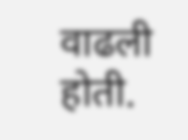वाढली होती.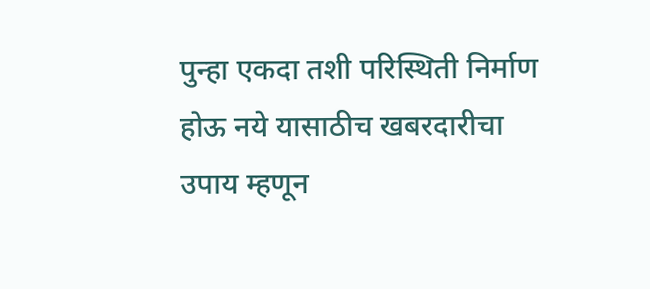पुन्हा एकदा तशी परिस्थिती निर्माण होऊ नये यासाठीच खबरदारीचा उपाय म्हणून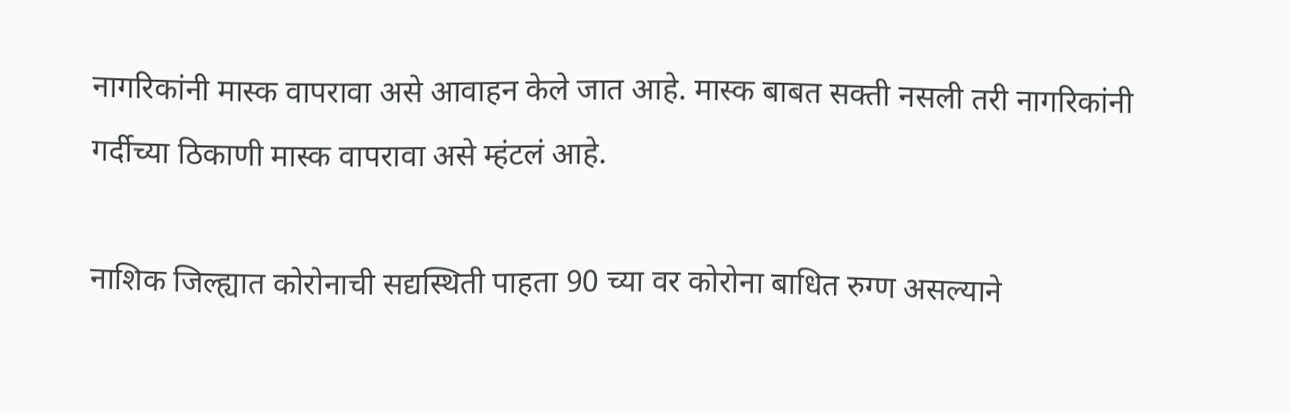नागरिकांनी मास्क वापरावा असे आवाहन केले जात आहे. मास्क बाबत सक्ती नसली तरी नागरिकांनी गर्दीच्या ठिकाणी मास्क वापरावा असे म्हंटलं आहे.

नाशिक जिल्ह्यात कोरोनाची सद्यस्थिती पाहता 90 च्या वर कोरोना बाधित रुग्ण असल्याने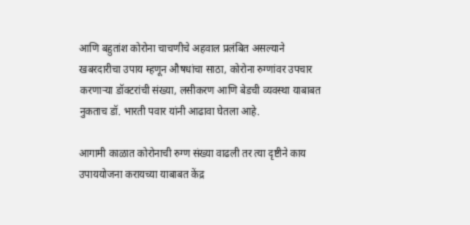आणि बहुतांश कोरोना चाचणीचे अहवाल प्रलंबित असल्याने खबरदारीचा उपाय म्हणून औषधांचा साठा, कोरोना रुग्णांवर उपचार करणाऱ्या डॉक्टरांची संख्या, लसीकरण आणि बेडची व्यवस्था याबाबत नुकताच डॉ. भारती पवार यांनी आढावा घेतला आहे.

आगामी काळात कोरोनाची रुग्ण संख्या वाढली तर त्या दृष्टीने काय उपाययोजना करायच्या याबाबत केंद्र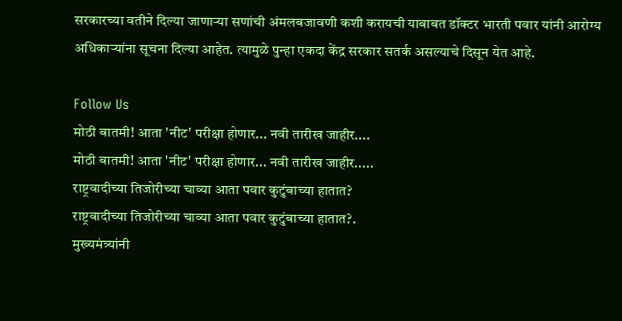सरकारच्या वतीने दिल्या जाणाऱ्या सणांची अंमलबजावणी कशी करायची याबाबत डॉक्टर भारती पवार यांनी आरोग्य अधिकाऱ्यांना सूचना दिल्या आहेत. त्यामुळे पुन्हा एकदा केंद्र सरकार सतर्क असल्याचे दिसून येत आहे.

Follow Us
मोठी बातमी! आता 'नीट' परीक्षा होणार... नवी तारीख जाहीर....
मोठी बातमी! आता 'नीट' परीक्षा होणार... नवी तारीख जाहीर.....
राष्ट्रवादीच्या तिजोरीच्या चाव्या आता पवार कुटुंबाच्या हातात?
राष्ट्रवादीच्या तिजोरीच्या चाव्या आता पवार कुटुंबाच्या हातात?.
मुख्यमंत्र्यांनी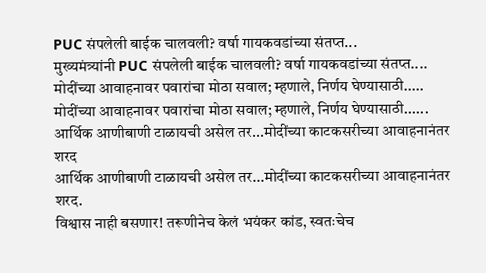PUC संपलेली बाईक चालवली? वर्षा गायकवडांच्या संतप्त...
मुख्यमंत्र्यांनी PUC संपलेली बाईक चालवली? वर्षा गायकवडांच्या संतप्त....
मोदींच्या आवाहनावर पवारांचा मोठा सवाल; म्हणाले, निर्णय घेण्यासाठी.....
मोदींच्या आवाहनावर पवारांचा मोठा सवाल; म्हणाले, निर्णय घेण्यासाठी......
आर्थिक आणीबाणी टाळायची असेल तर...मोदींच्या काटकसरीच्या आवाहनानंतर शरद
आर्थिक आणीबाणी टाळायची असेल तर...मोदींच्या काटकसरीच्या आवाहनानंतर शरद.
विश्वास नाही बसणार! तरूणीनेच केलं भयंकर कांड, स्वतःचेच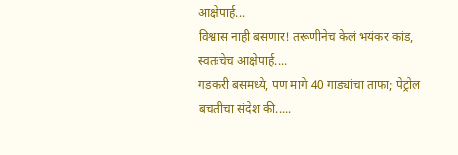आक्षेपार्ह...
विश्वास नाही बसणार! तरूणीनेच केलं भयंकर कांड, स्वतःचेच आक्षेपार्ह....
गडकरी बसमध्ये, पण मागे 40 गाड्यांचा ताफा; पेट्रोल बचतीचा संदेश की.....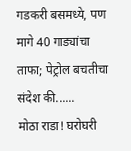गडकरी बसमध्ये, पण मागे 40 गाड्यांचा ताफा; पेट्रोल बचतीचा संदेश की......
मोठा राडा! घरोघरी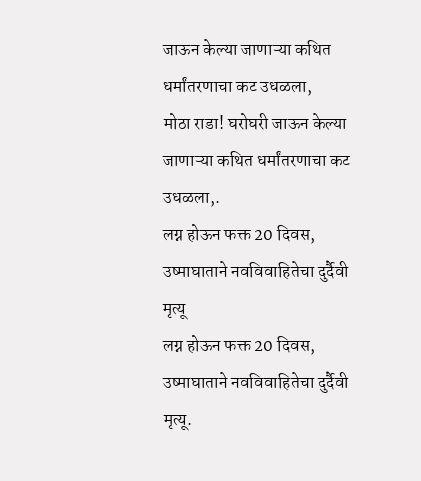जाऊन केल्या जाणाऱ्या कथित धर्मांतरणाचा कट उधळला,
मोठा राडा! घरोघरी जाऊन केल्या जाणाऱ्या कथित धर्मांतरणाचा कट उधळला,.
लग्न होऊन फक्त 20 दिवस, उष्माघाताने नवविवाहितेचा दुर्दैवी मृत्यू
लग्न होऊन फक्त 20 दिवस, उष्माघाताने नवविवाहितेचा दुर्दैवी मृत्यू.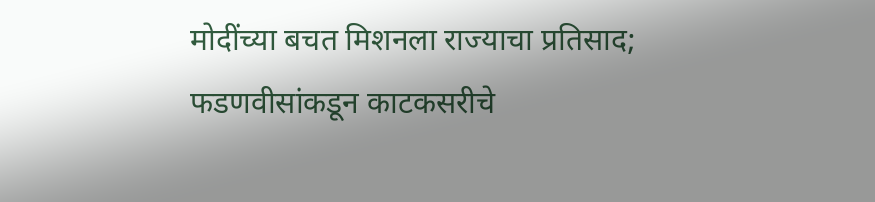मोदींच्या बचत मिशनला राज्याचा प्रतिसाद; फडणवीसांकडून काटकसरीचे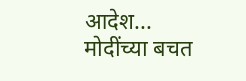आदेश...
मोदींच्या बचत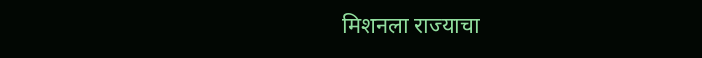मिशनला राज्याचा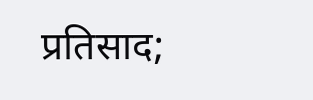प्रतिसाद;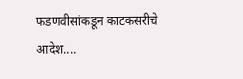फडणवीसांकडून काटकसरीचे आदेश....